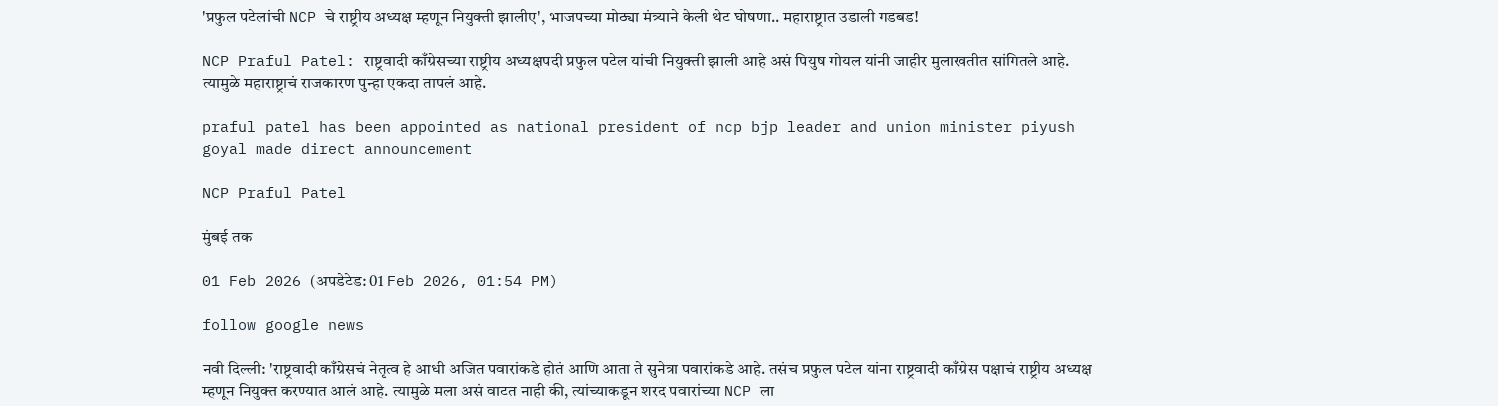'प्रफुल पटेलांची NCP चे राष्ट्रीय अध्यक्ष म्हणून नियुक्ती झालीए', भाजपच्या मोठ्या मंत्र्याने केली थेट घोषणा.. महाराष्ट्रात उडाली गडबड!

NCP Praful Patel: राष्ट्रवादी काँग्रेसच्या राष्ट्रीय अध्यक्षपदी प्रफुल पटेल यांची नियुक्ती झाली आहे असं पियुष गोयल यांनी जाहीर मुलाखतीत सांगितले आहे. त्यामुळे महाराष्ट्राचं राजकारण पुन्हा एकदा तापलं आहे.

praful patel has been appointed as national president of ncp bjp leader and union minister piyush goyal made direct announcement

NCP Praful Patel

मुंबई तक

01 Feb 2026 (अपडेटेड: 01 Feb 2026, 01:54 PM)

follow google news

नवी दिल्ली: 'राष्ट्रवादी काँग्रेसचं नेतृत्व हे आधी अजित पवारांकडे होतं आणि आता ते सुनेत्रा पवारांकडे आहे. तसंच प्रफुल पटेल यांना राष्ट्रवादी काँग्रेस पक्षाचं राष्ट्रीय अध्यक्ष म्हणून नियुक्त करण्यात आलं आहे. त्यामुळे मला असं वाटत नाही की, त्यांच्याकडून शरद पवारांच्या NCP ला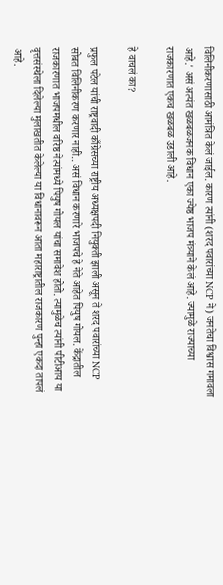विलिनीकरणासाठी आमंत्रित केलं जाईल. कारण त्यांनी (शरद पवारांच्या NCP ने) जनतेचा विश्वास गमावला आहे.' असं अत्यंत खळबळजनक विधान एका ज्येष्ठ भाजप मंत्र्याने केलं आहे. ज्यामुळे राज्याच्या राजकारणात एकच खळबळ उडाली आहे.

हे वाचलं का?

प्रफुल पटेल यांची राष्ट्रवादी काँग्रेसच्या राष्ट्रीय अध्यक्षपदी नियुक्ती झाली असून ते शरद पवारांच्या NCP सोबत विलिनीकरण करणार नाही.. असं विधान करणारे भाजपचे हे नेते आहेत पियुष गोयल. केंद्रातील राजकारणात भाजपमधील वरिष्ठ नेत्यांमध्ये पियुष गोयल यांचा समावेश होतो. त्यामुळेच त्यांनी पीटीआय या वृत्तसंस्थेला दिलेल्या मुलाखतीत केलेल्या या विधानावरून आता महाराष्ट्रातील राजकारण पुन्हा एकदा तापलं आहे.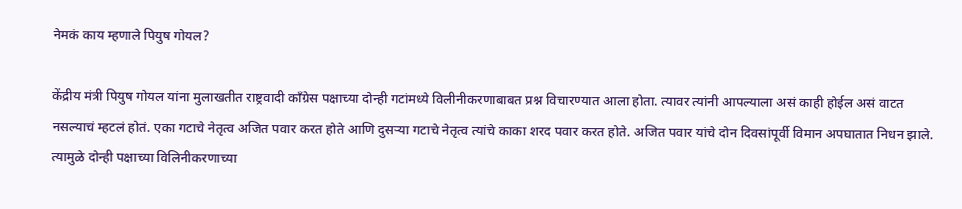नेमकं काय म्हणाले पियुष गोयल?

केंद्रीय मंत्री पियुष गोयल यांना मुलाखतीत राष्ट्रवादी काँग्रेस पक्षाच्या दोन्ही गटांमध्ये विलीनीकरणाबाबत प्रश्न विचारण्यात आला होता. त्यावर त्यांनी आपल्याला असं काही होईल असं वाटत नसल्याचं म्हटलं होतं. एका गटाचे नेतृत्व अजित पवार करत होते आणि दुसऱ्या गटाचे नेतृत्व त्यांचे काका शरद पवार करत होते. अजित पवार यांचे दोन दिवसांपूर्वी विमान अपघातात निधन झाले. त्यामुळे दोन्ही पक्षाच्या विलिनीकरणाच्या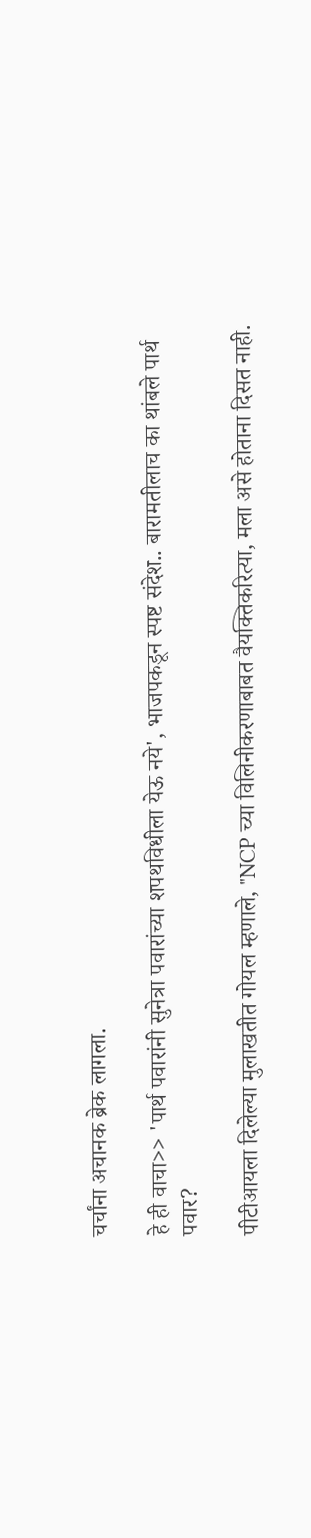चर्चांना अचानक ब्रेक लागला.

हे ही वाचा>> 'पार्थ पवारांनी सुनेत्रा पवारांच्या शपथविधीला येऊ नये', भाजपकडून स्पष्ट संदेश.. बारामतीलाच का थांबले पार्थ पवार?

पीटीआयला दिलेल्या मुलाखतीत गोयल म्हणाले, "NCP च्या विलिनीकरणाबाबत वैयक्तिकरित्या, मला असे होताना दिसत नाही.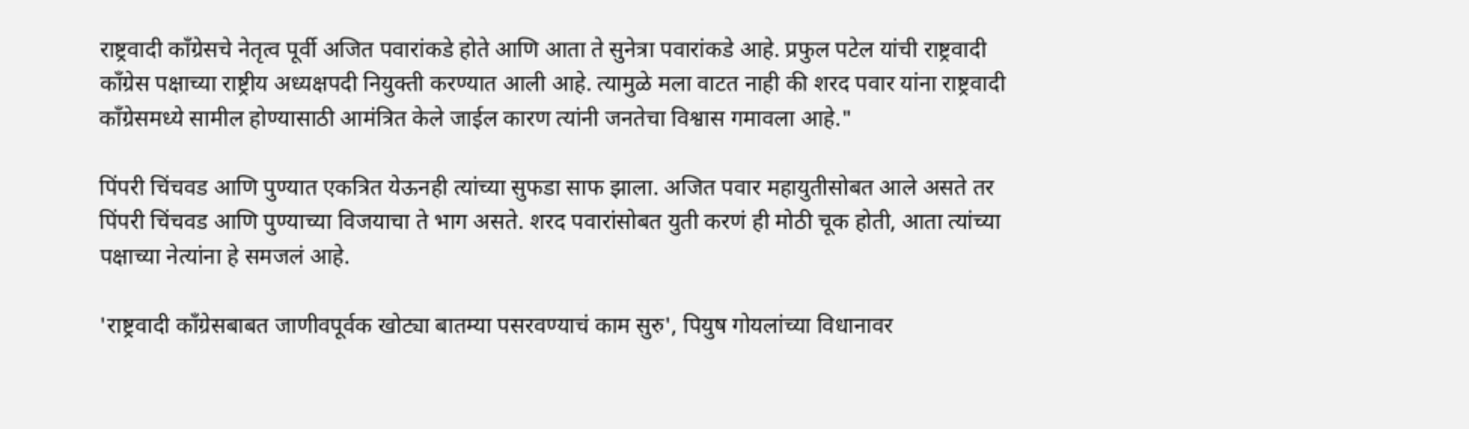राष्ट्रवादी काँग्रेसचे नेतृत्व पूर्वी अजित पवारांकडे होते आणि आता ते सुनेत्रा पवारांकडे आहे. प्रफुल पटेल यांची राष्ट्रवादी काँग्रेस पक्षाच्या राष्ट्रीय अध्यक्षपदी नियुक्ती करण्यात आली आहे. त्यामुळे मला वाटत नाही की शरद पवार यांना राष्ट्रवादी काँग्रेसमध्ये सामील होण्यासाठी आमंत्रित केले जाईल कारण त्यांनी जनतेचा विश्वास गमावला आहे."

पिंपरी चिंचवड आणि पुण्यात एकत्रित येऊनही त्यांच्या सुफडा साफ झाला. अजित पवार महायुतीसोबत आले असते तर पिंपरी चिंचवड आणि पुण्याच्या विजयाचा ते भाग असते. शरद पवारांसोबत युती करणं ही मोठी चूक होती, आता त्यांच्या पक्षाच्या नेत्यांना हे समजलं आहे.

'राष्ट्रवादी काँग्रेसबाबत जाणीवपूर्वक खोट्या बातम्या पसरवण्याचं काम सुरु', पियुष गोयलांच्या विधानावर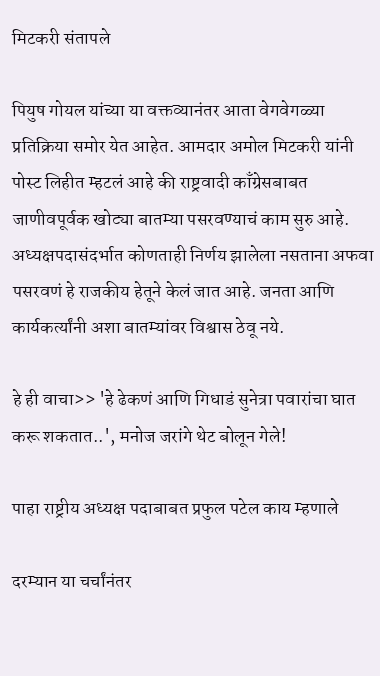मिटकरी संतापले

पियुष गोयल यांच्या या वक्तव्यानंतर आता वेगवेगळ्या प्रतिक्रिया समोर येत आहेत. आमदार अमोल मिटकरी यांनी पोस्ट लिहीत म्हटलं आहे की राष्ट्रवादी काँग्रेसबाबत जाणीवपूर्वक खोट्या बातम्या पसरवण्याचं काम सुरु आहे. अध्यक्षपदासंदर्भात कोणताही निर्णय झालेला नसताना अफवा पसरवणं हे राजकीय हेतूने केलं जात आहे. जनता आणि कार्यकर्त्यांनी अशा बातम्यांवर विश्वास ठेवू नये.

हे ही वाचा>> 'हे ढेकणं आणि गिधाडं सुनेत्रा पवारांचा घात करू शकतात..', मनोज जरांगे थेट बोलून गेले!

पाहा राष्ट्रीय अध्यक्ष पदाबाबत प्रफुल पटेल काय म्हणाले

दरम्यान या चर्चांनंतर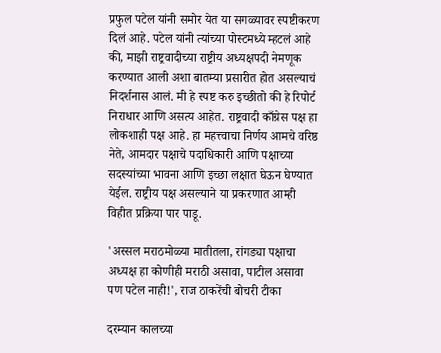प्रफुल पटेल यांनी समोर येत या सगळ्यावर स्पष्टीकरण दिलं आहे. पटेल यांनी त्यांच्या पोस्टमध्ये म्हटलं आहे की, माझी राष्ट्रवादीच्या राष्ट्रीय अध्यक्षपदी नेमणूक करण्यात आली अशा बातम्या प्रसारीत होत असल्याचं निदर्शनास आलं. मी हे स्पष्ट करु इच्छीतो की हे रिपोर्ट निराधार आणि असत्य आहेत. राष्ट्रवादी काँग्रेस पक्ष हा लोकशाही पक्ष आहे. हा महत्त्वाचा निर्णय आमचे वरिष्ठ नेते, आमदार पक्षाचे पदाधिकारी आणि पक्षाच्या सदस्यांच्या भावना आणि इच्छा लक्षात घेऊन घेण्यात येईल. राष्ट्रीय पक्ष असल्याने या प्रकरणात आम्ही विहीत प्रक्रिया पार पाडू.

'अस्सल मराठमोळ्या मातीतला, रांगड्या पक्षाचा अध्यक्ष हा कोणीही मराठी असावा, पाटील असावा पण पटेल नाही!', राज ठाकरेंची बोचरी टीका

दरम्यान कालच्या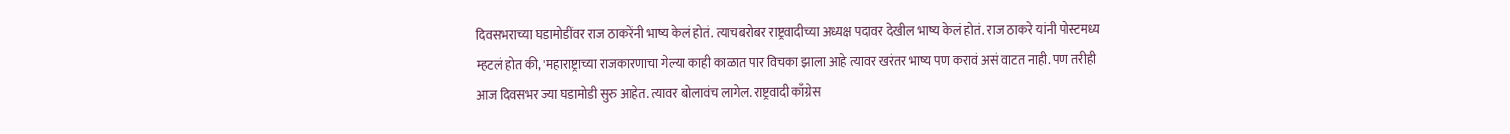दिवसभराच्या घडामोडींवर राज ठाकरेंनी भाष्य केलं होतं. त्याचबरोबर राष्ट्रवादीच्या अध्यक्ष पदावर देखील भाष्य केलं होतं. राज ठाकरे यांनी पोस्टमध्य म्हटलं होत की, 'महाराष्ट्राच्या राजकारणाचा गेल्या काही काळात पार विचका झाला आहे त्यावर खरंतर भाष्य पण करावं असं वाटत नाही. पण तरीही आज दिवसभर ज्या घडामोडी सुरु आहेत. त्यावर बोलावंच लागेल. राष्ट्रवादी काँग्रेस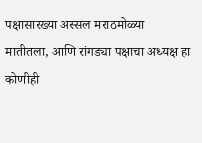पक्षासारख्या अस्सल मराठमोळ्या मातीतला, आणि रांगड्या पक्षाचा अध्यक्ष हा कोणीही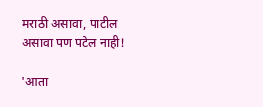मराठी असावा, पाटील असावा पण पटेल नाही!

'आता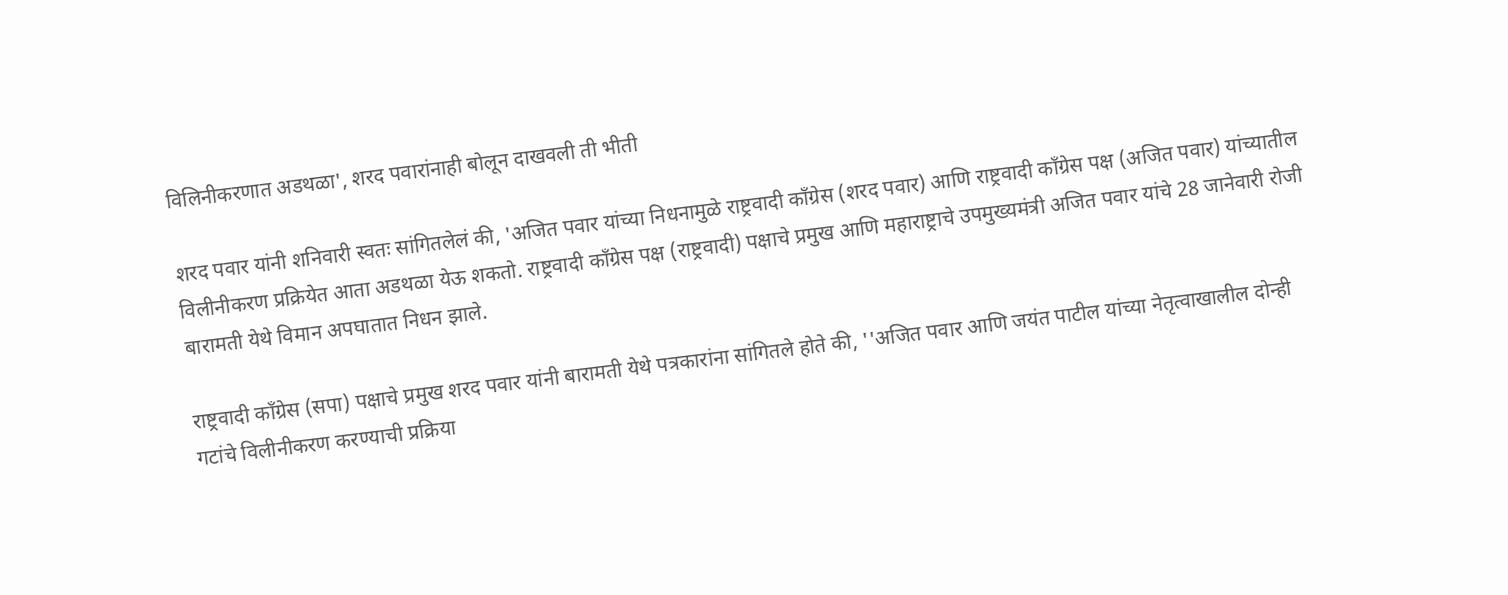विलिनीकरणात अडथळा', शरद पवारांनाही बोलून दाखवली ती भीती

शरद पवार यांनी शनिवारी स्वतः सांगितलेलं की, 'अजित पवार यांच्या निधनामुळे राष्ट्रवादी काँग्रेस (शरद पवार) आणि राष्ट्रवादी काँग्रेस पक्ष (अजित पवार) यांच्यातील विलीनीकरण प्रक्रियेत आता अडथळा येऊ शकतो. राष्ट्रवादी काँग्रेस पक्ष (राष्ट्रवादी) पक्षाचे प्रमुख आणि महाराष्ट्राचे उपमुख्यमंत्री अजित पवार यांचे 28 जानेवारी रोजी बारामती येथे विमान अपघातात निधन झाले.

राष्ट्रवादी काँग्रेस (सपा) पक्षाचे प्रमुख शरद पवार यांनी बारामती येथे पत्रकारांना सांगितले होते की, ''अजित पवार आणि जयंत पाटील यांच्या नेतृत्वाखालील दोन्ही गटांचे विलीनीकरण करण्याची प्रक्रिया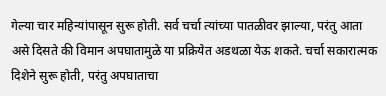गेल्या चार महिन्यांपासून सुरू होती. सर्व चर्चा त्यांच्या पातळीवर झाल्या, परंतु आता असे दिसते की विमान अपघातामुळे या प्रक्रियेत अडथळा येऊ शकते. चर्चा सकारात्मक दिशेने सुरू होती, परंतु अपघाताचा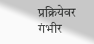प्रक्रियेवर गंभीर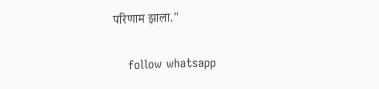परिणाम झाला."

    follow whatsapp